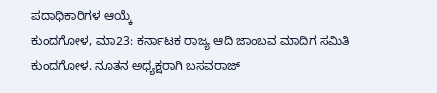ಪದಾಧಿಕಾರಿಗಳ ಆಯ್ಕೆ
ಕುಂದಗೋಳ, ಮಾ23: ಕರ್ನಾಟಕ ರಾಜ್ಯ ಆದಿ ಜಾಂಬವ ಮಾದಿಗ ಸಮಿತಿ ಕುಂದಗೋಳ. ನೂತನ ಅಧ್ಯಕ್ಷರಾಗಿ ಬಸವರಾಜ್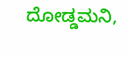ದೋಡ್ಡಮನಿ,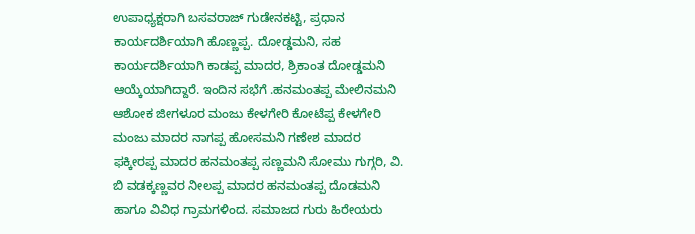ಉಪಾಧ್ಯಕ್ಷರಾಗಿ ಬಸವರಾಜ್ ಗುಡೇನಕಟ್ಟಿ, ಪ್ರಧಾನ ಕಾರ್ಯದರ್ಶಿಯಾಗಿ ಹೊಣ್ಣಪ್ಪ. ದೋಡ್ಡಮನಿ, ಸಹ ಕಾರ್ಯದರ್ಶಿಯಾಗಿ ಕಾಡಪ್ಪ ಮಾದರ, ಶ್ರಿಕಾಂತ ದೋಡ್ಡಮನಿ ಆಯ್ಕೆಯಾಗಿದ್ದಾರೆ. ಇಂದಿನ ಸಭೆಗೆ .ಹನಮಂತಪ್ಪ ಮೇಲಿನಮನಿ ಆಶೋಕ ಜೀಗಳೂರ ಮಂಜು ಕೇಳಗೇರಿ ಕೋಟೆಪ್ಪ ಕೇಳಗೇರಿ ಮಂಜು ಮಾದರ ನಾಗಪ್ಪ ಹೋಸಮನಿ ಗಣೇಶ ಮಾದರ ಫಕ್ಕೀರಪ್ಪ ಮಾದರ ಹನಮಂತಪ್ಪ ಸಣ್ಣಮನಿ ಸೋಮು ಗುಗ್ಗರಿ, ವಿ. ಬಿ ವಡಕ್ಕಣ್ಣವರ ನೀಲಪ್ಪ ಮಾದರ ಹನಮಂತಪ್ಪ ದೊಡಮನಿ ಹಾಗೂ ವಿವಿಧ ಗ್ರಾಮಗಳಿಂದ. ಸಮಾಜದ ಗುರು ಹಿರೇಯರು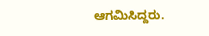ಆಗಮಿಸಿದ್ದರು.